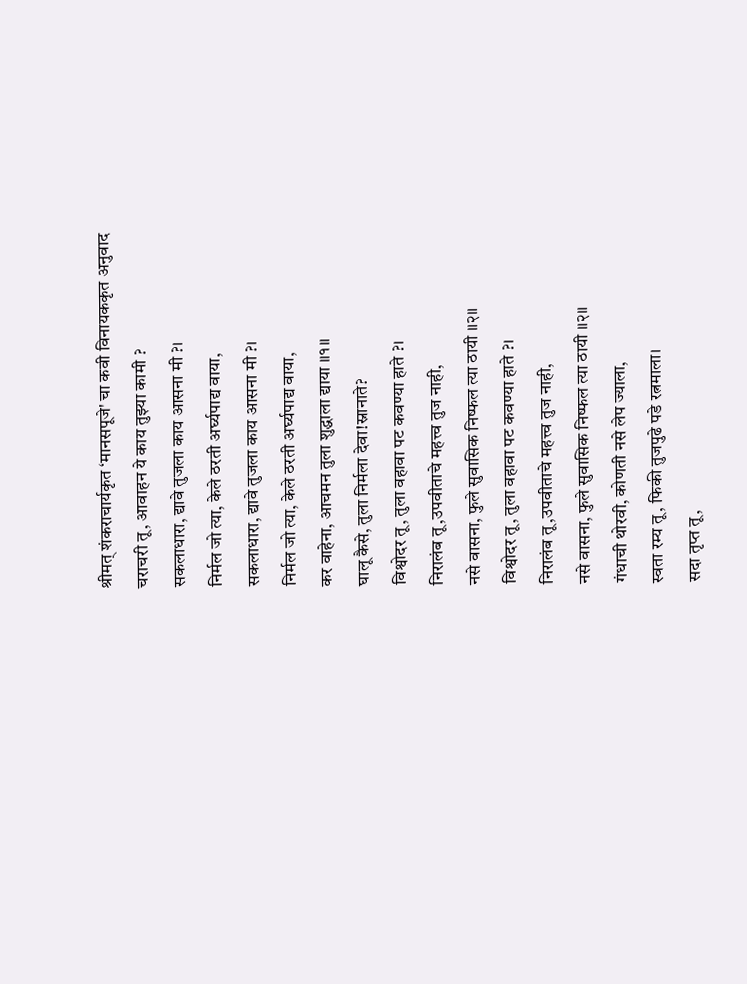श्रीमत् शंकराचार्यकृत ‘मानसपूजे' चा कवी विनायककृत अनुवाद
चराचरी तू, आवाहन ये काय तुझ्या कामी ?
सकलाधारा, द्यावे तुजला काय आसना मी ?।
निर्मल जो त्या, केले ठरती अर्घ्यपाद्य वाया,
सकलाधारा, द्यावे तुजला काय आसना मी ?।
निर्मल जो त्या, केले ठरती अर्घ्यपाद्य वाया,
कर वाहेना, आचमन तुला शुद्धाला द्याया ॥१॥
घालू कैसे, तुला निर्मला देवा!स्नानाते?
विश्वोदर तू, तुला वहावा पट कवण्या हाते ?।
निरालंब तू,उपवीताचे महत्त्व तुज नाही,
नसे वासना, फुले सुवासिक निष्फल त्या ठायी ॥२॥
विश्वोदर तू, तुला वहावा पट कवण्या हाते ?।
निरालंब तू,उपवीताचे महत्त्व तुज नाही,
नसे वासना, फुले सुवासिक निष्फल त्या ठायी ॥२॥
गंधाची थोरवी, कोणती नसे लेप ज्याला,
स्वता रम्य तू, फिकी तुजपुढे पडे रत्नमाला।
सदा तृप्त तू,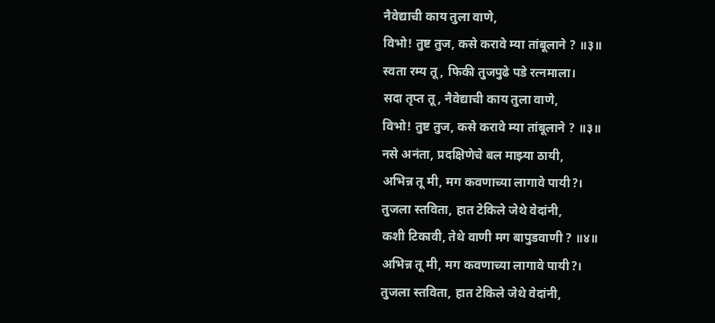नैवेद्याची काय तुला वाणे,
विभो! तुष्ट तुज, कसे करावे म्या तांबूलाने ? ॥३॥
स्वता रम्य तू, फिकी तुजपुढे पडे रत्नमाला।
सदा तृप्त तू, नैवेद्याची काय तुला वाणे,
विभो! तुष्ट तुज, कसे करावे म्या तांबूलाने ? ॥३॥
नसे अनंता, प्रदक्षिणेचे बल माझ्या ठायी,
अभिन्न तू मी, मग कवणाच्या लागावे पायी?।
तुजला स्तविता, हात टेकिले जेथे वेदांनी,
कशी टिकावी, तेथे वाणी मग बापुडवाणी ? ॥४॥
अभिन्न तू मी, मग कवणाच्या लागावे पायी?।
तुजला स्तविता, हात टेकिले जेथे वेदांनी,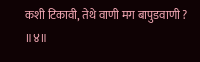कशी टिकावी, तेथे वाणी मग बापुडवाणी ? ॥४॥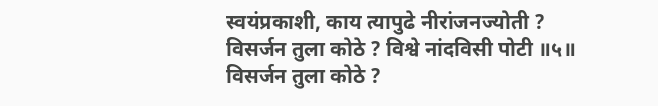स्वयंप्रकाशी, काय त्यापुढे नीरांजनज्योती ?
विसर्जन तुला कोठे ? विश्वे नांदविसी पोटी ॥५॥
विसर्जन तुला कोठे ?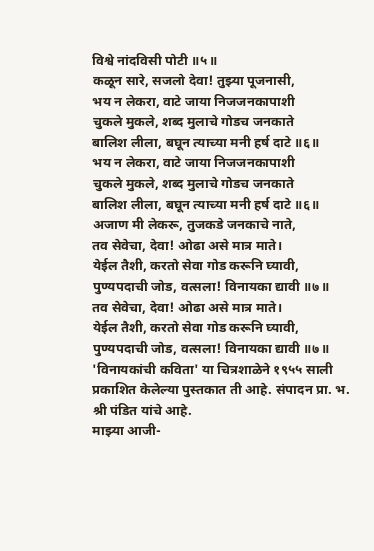विश्वे नांदविसी पोटी ॥५॥
कळून सारे, सजलो देवा! तुझ्या पूजनासी,
भय न लेकरा, वाटे जाया निजजनकापाशी
चुकले मुकले, शब्द मुलाचे गोडच जनकाते
बालिश लीला, बघून त्याच्या मनी हर्ष दाटे ॥६॥
भय न लेकरा, वाटे जाया निजजनकापाशी
चुकले मुकले, शब्द मुलाचे गोडच जनकाते
बालिश लीला, बघून त्याच्या मनी हर्ष दाटे ॥६॥
अजाण मी लेकरू, तुजकडे जनकाचे नाते,
तव सेवेचा, देवा! ओढा असे मात्र माते।
येईल तैशी, करतो सेवा गोड करूनि घ्यावी,
पुण्यपदाची जोड, वत्सला! विनायका द्यावी ॥७॥
तव सेवेचा, देवा! ओढा असे मात्र माते।
येईल तैशी, करतो सेवा गोड करूनि घ्यावी,
पुण्यपदाची जोड, वत्सला! विनायका द्यावी ॥७॥
'विनायकांची कविता' या चित्रशाळेने १९५५ साली प्रकाशित केलेल्या पुस्तकात ती आहे. संपादन प्रा. भ. श्री पंडित यांचे आहे.
माझ्या आजी-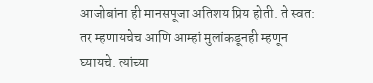आजोबांना ही मानसपूजा अतिशय प्रिय होती. ते स्वत: तर म्हणायचेच आणि आम्हां मुलांकडूनही म्हणून घ्यायचे. त्यांच्या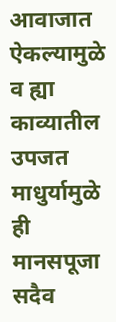आवाजात ऐकल्यामुळे व ह्या काव्यातील उपजत माधुर्यामुळे ही मानसपूजा सदैव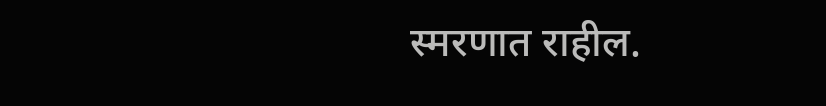स्मरणात राहील.